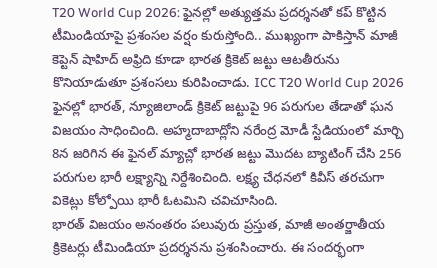T20 World Cup 2026: ఫైనల్లో అత్యుత్తమ ప్రదర్శనతో కప్ కొట్టిన టీమిండియాపై ప్రశంసల వర్షం కురుస్తోంది.. ముఖ్యంగా పాకిస్తాన్ మాజీ కెప్టెన్ షాహిద్ అఫ్రిది కూడా భారత క్రికెట్ జట్టు ఆటతీరును కొనియాడుతూ ప్రశంసలు కురిపించాడు. ICC T20 World Cup 2026 ఫైనల్లో భారత్, న్యూజిలాండ్ క్రికెట్ జట్టుపై 96 పరుగుల తేడాతో ఘన విజయం సాధించింది. అహ్మదాబాద్లోని నరేంద్ర మోడీ స్టేడియంలో మార్చి 8న జరిగిన ఈ ఫైనల్ మ్యాచ్లో భారత జట్టు మొదట బ్యాటింగ్ చేసి 256 పరుగుల భారీ లక్ష్యాన్ని నిర్దేశించింది. లక్ష్య చేధనలో కివీస్ తరచుగా వికెట్లు కోల్పోయి భారీ ఓటమిని చవిచూసింది.
భారత్ విజయం అనంతరం పలువురు ప్రస్తుత, మాజీ అంతర్జాతీయ క్రికెటర్లు టీమిండియా ప్రదర్శనను ప్రశంసించారు. ఈ సందర్భంగా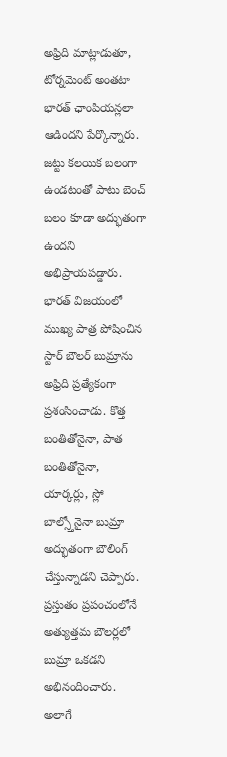అఫ్రిది మాట్లాడుతూ, టోర్నమెంట్ అంతటా భారత్ ఛాంపియన్లలా ఆడిందని పేర్కొన్నారు. జట్టు కలయిక బలంగా ఉండటంతో పాటు బెంచ్ బలం కూడా అద్భుతంగా ఉందని అభిప్రాయపడ్డారు. భారత్ విజయంలో ముఖ్య పాత్ర పోషించిన స్టార్ బౌలర్ బుమ్రాను అఫ్రిది ప్రత్యేకంగా ప్రశంసించాడు. కొత్త బంతితోనైనా, పాత బంతితోనైనా, యార్కర్లు, స్లో బాల్స్తోనైనా బుమ్రా అద్భుతంగా బౌలింగ్ చేస్తున్నాడని చెప్పారు. ప్రస్తుతం ప్రపంచంలోనే అత్యుత్తమ బౌలర్లలో బుమ్రా ఒకడని అభినందించారు.
అలాగే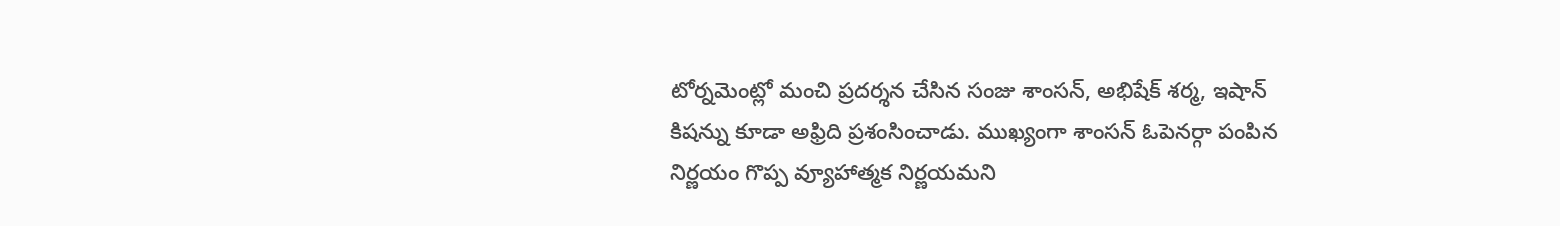టోర్నమెంట్లో మంచి ప్రదర్శన చేసిన సంజు శాంసన్, అభిషేక్ శర్మ, ఇషాన్ కిషన్ను కూడా అఫ్రిది ప్రశంసించాడు. ముఖ్యంగా శాంసన్ ఓపెనర్గా పంపిన నిర్ణయం గొప్ప వ్యూహాత్మక నిర్ణయమని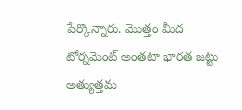పేర్కొన్నారు. మొత్తం మీద టోర్నమెంట్ అంతటా భారత జట్టు అత్యుత్తమ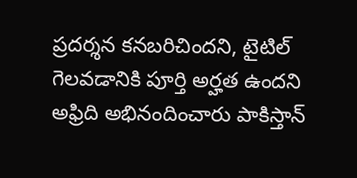ప్రదర్శన కనబరిచిందని, టైటిల్ గెలవడానికి పూర్తి అర్హత ఉందని అఫ్రిది అభినందించారు పాకిస్తాన్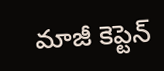మాజీ కెప్టెన్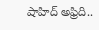షాహిద్ అఫ్రిది..